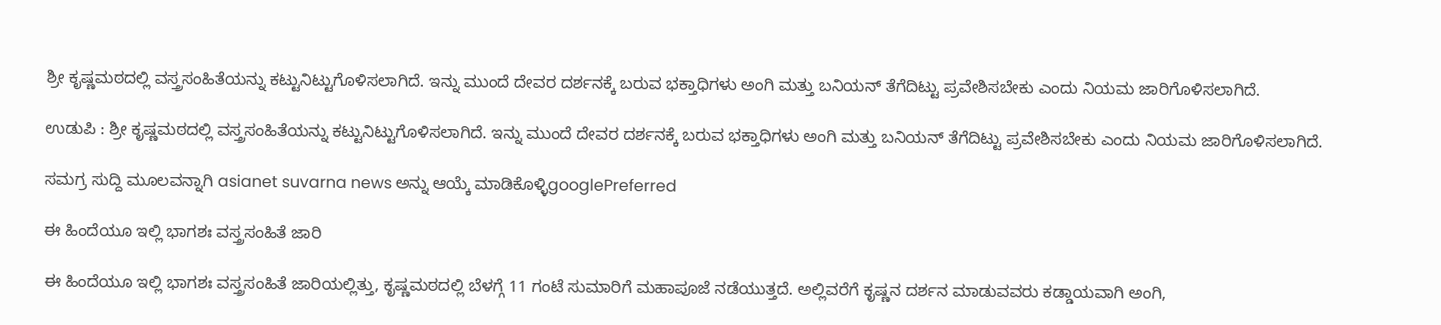ಶ್ರೀ ಕೃಷ್ಣಮಠದಲ್ಲಿ ವಸ್ತ್ರಸಂಹಿತೆಯನ್ನು ಕಟ್ಟುನಿಟ್ಟುಗೊಳಿಸಲಾಗಿದೆ. ಇನ್ನು ಮುಂದೆ ದೇವರ ದರ್ಶನಕ್ಕೆ ಬರುವ ಭಕ್ತಾಧಿಗಳು ಅಂಗಿ ಮತ್ತು ಬನಿಯನ್ ತೆಗೆದಿಟ್ಟು ಪ್ರವೇಶಿಸಬೇಕು ಎಂದು ನಿಯಮ ಜಾರಿಗೊಳಿಸಲಾಗಿದೆ.

ಉಡುಪಿ : ಶ್ರೀ ಕೃಷ್ಣಮಠದಲ್ಲಿ ವಸ್ತ್ರಸಂಹಿತೆಯನ್ನು ಕಟ್ಟುನಿಟ್ಟುಗೊಳಿಸಲಾಗಿದೆ. ಇನ್ನು ಮುಂದೆ ದೇವರ ದರ್ಶನಕ್ಕೆ ಬರುವ ಭಕ್ತಾಧಿಗಳು ಅಂಗಿ ಮತ್ತು ಬನಿಯನ್ ತೆಗೆದಿಟ್ಟು ಪ್ರವೇಶಿಸಬೇಕು ಎಂದು ನಿಯಮ ಜಾರಿಗೊಳಿಸಲಾಗಿದೆ.

ಸಮಗ್ರ ಸುದ್ದಿ ಮೂಲವನ್ನಾಗಿ asianet suvarna news ಅನ್ನು ಆಯ್ಕೆ ಮಾಡಿಕೊಳ್ಳಿgooglePreferred

ಈ ಹಿಂದೆಯೂ ಇಲ್ಲಿ ಭಾಗಶಃ ವಸ್ತ್ರಸಂಹಿತೆ ಜಾರಿ

ಈ ಹಿಂದೆಯೂ ಇಲ್ಲಿ ಭಾಗಶಃ ವಸ್ತ್ರಸಂಹಿತೆ ಜಾರಿಯಲ್ಲಿತ್ತು, ಕೃಷ್ಣಮಠದಲ್ಲಿ ಬೆಳಗ್ಗೆ 11 ಗಂಟೆ ಸುಮಾರಿಗೆ ಮಹಾಪೂಜೆ ನಡೆಯುತ್ತದೆ. ಅಲ್ಲಿವರೆಗೆ ಕೃಷ್ಣನ ದರ್ಶನ ಮಾಡುವವರು ಕಡ್ಡಾಯವಾಗಿ ಅಂಗಿ,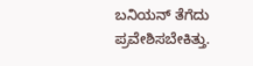ಬನಿಯನ್‌ ತೆಗೆದು ಪ್ರವೇಶಿಸಬೇಕಿತ್ತು.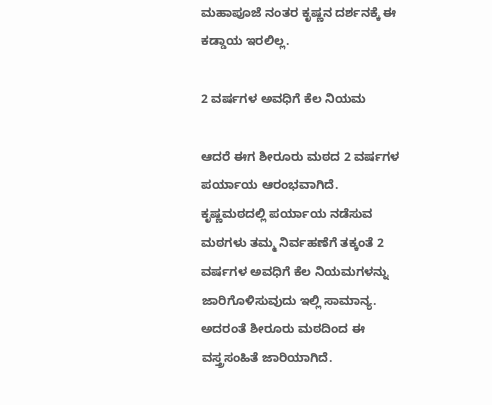ಮಹಾಪೂಜೆ ನಂತರ ಕೃಷ್ಣನ ದರ್ಶನಕ್ಕೆ ಈ ಕಡ್ಡಾಯ ಇರಲಿಲ್ಲ.

2 ವರ್ಷಗಳ ಅವಧಿಗೆ ಕೆಲ ನಿಯಮ

ಆದರೆ ಈಗ ಶೀರೂರು ಮಠದ 2 ವರ್ಷಗಳ ಪರ್ಯಾಯ ಆರಂಭವಾಗಿದೆ. ಕೃಷ್ಣಮಠದಲ್ಲಿ ಪರ್ಯಾಯ ನಡೆಸುವ ಮಠಗಳು ತಮ್ಮ ನಿರ್ವಹಣೆಗೆ ತಕ್ಕಂತೆ 2 ವರ್ಷಗಳ ಅವಧಿಗೆ ಕೆಲ ನಿಯಮಗಳನ್ನು ಜಾರಿಗೊಳಿಸುವುದು ಇಲ್ಲಿ ಸಾಮಾನ್ಯ. ಅದರಂತೆ ಶೀರೂರು ಮಠದಿಂದ ಈ ವಸ್ತ್ರಸಂಹಿತೆ ಜಾರಿಯಾಗಿದೆ.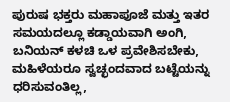ಪುರುಷ ಭಕ್ತರು ಮಹಾಪೂಜೆ ಮತ್ತು ಇತರ ಸಮಯದಲ್ಲೂ ಕಡ್ಡಾಯವಾಗಿ ಅಂಗಿ, ಬನಿಯನ್‌ ಕಳಚಿ ಒಳ ಪ್ರವೇಶಿಸಬೇಕು, ಮಹಿಳ‍ೆಯರೂ ಸ್ವಚ್ಛಂದವಾದ ಬಟ್ಟೆಯನ್ನು ಧರಿಸುವಂತಿಲ್ಲ,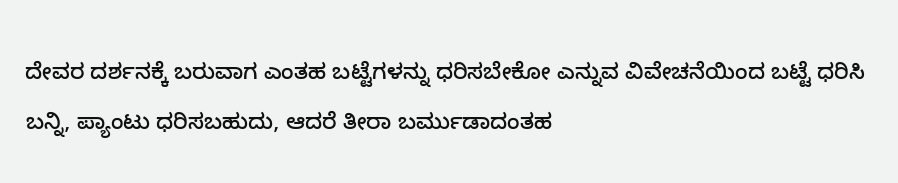ದೇವರ ದರ್ಶನಕ್ಕೆ ಬರುವಾಗ ಎಂತಹ ಬಟ್ಟೆಗಳನ್ನು ಧರಿಸಬೇಕೋ ಎನ್ನುವ ವಿವೇಚನೆಯಿಂದ ಬಟ್ಟೆ ಧರಿಸಿ ಬನ್ನಿ, ಪ್ಯಾಂಟು ಧರಿಸಬಹುದು, ಆದರೆ ತೀರಾ ಬರ್ಮುಡಾದಂತಹ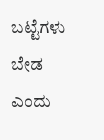ಬಟ್ಟೆಗಳು ಬೇಡ ಎಂದು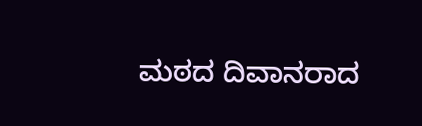ಮಠದ ದಿವಾನರಾದ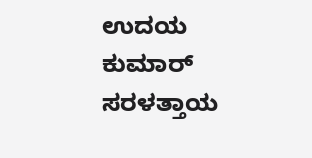ಉದಯ ಕುಮಾರ್ ಸರಳತ್ತಾಯ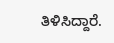ತಿಳಿಸಿದ್ದಾರೆ.